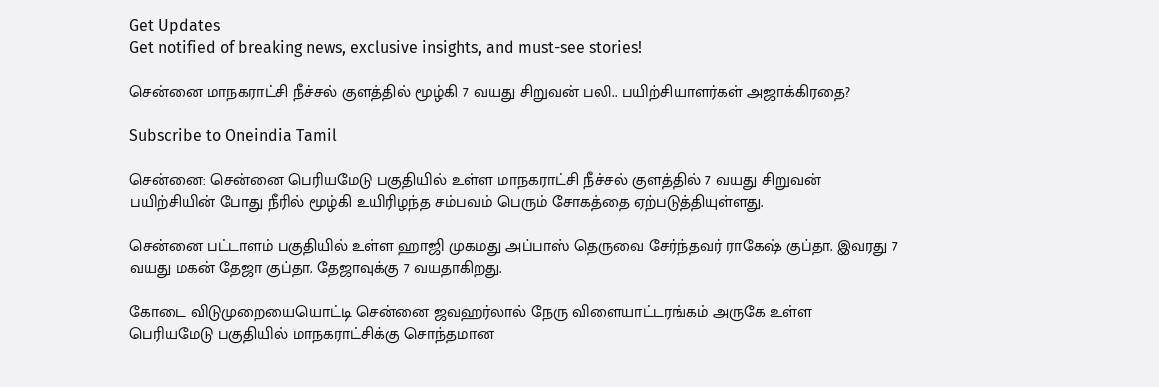Get Updates
Get notified of breaking news, exclusive insights, and must-see stories!

சென்னை மாநகராட்சி நீச்சல் குளத்தில் மூழ்கி 7 வயது சிறுவன் பலி.. பயிற்சியாளர்கள் அஜாக்கிரதை?

Subscribe to Oneindia Tamil

சென்னை: சென்னை பெரியமேடு பகுதியில் உள்ள மாநகராட்சி நீச்சல் குளத்தில் 7 வயது சிறுவன் பயிற்சியின் போது நீரில் மூழ்கி உயிரிழந்த சம்பவம் பெரும் சோகத்தை ஏற்படுத்தியுள்ளது.

சென்னை பட்டாளம் பகுதியில் உள்ள ஹாஜி முகமது அப்பாஸ் தெருவை சேர்ந்தவர் ராகேஷ் குப்தா. இவரது 7 வயது மகன் தேஜா குப்தா. தேஜாவுக்கு 7 வயதாகிறது.

கோடை விடுமுறையையொட்டி சென்னை ஜவஹர்லால் நேரு விளையாட்டரங்கம் அருகே உள்ள பெரியமேடு பகுதியில் மாநகராட்சிக்கு சொந்தமான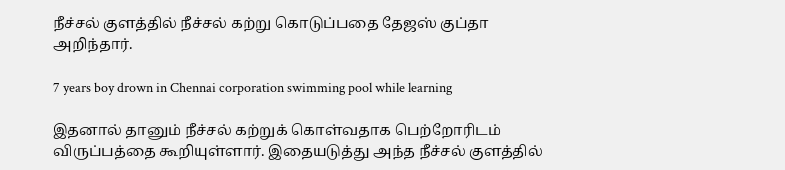நீச்சல் குளத்தில் நீச்சல் கற்று கொடுப்பதை தேஜஸ் குப்தா அறிந்தார்.

7 years boy drown in Chennai corporation swimming pool while learning

இதனால் தானும் நீச்சல் கற்றுக் கொள்வதாக பெற்றோரிடம் விருப்பத்தை கூறியுள்ளார். இதையடுத்து அந்த நீச்சல் குளத்தில்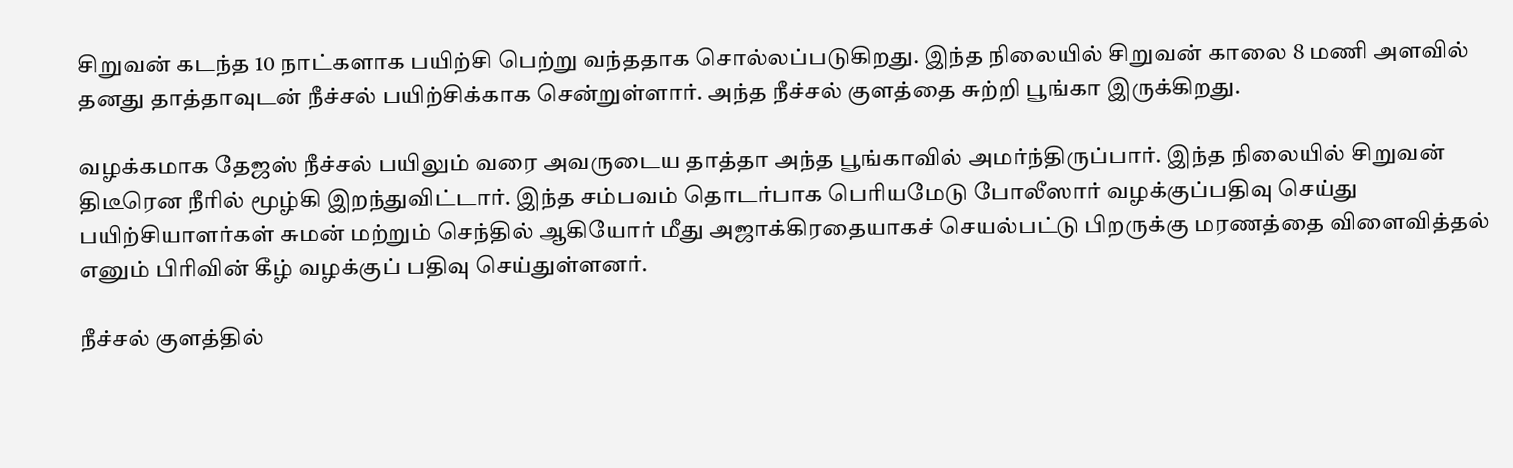சிறுவன் கடந்த 10 நாட்களாக பயிற்சி பெற்று வந்ததாக சொல்லப்படுகிறது. இந்த நிலையில் சிறுவன் காலை 8 மணி அளவில் தனது தாத்தாவுடன் நீச்சல் பயிற்சிக்காக சென்றுள்ளார். அந்த நீச்சல் குளத்தை சுற்றி பூங்கா இருக்கிறது.

வழக்கமாக தேஜஸ் நீச்சல் பயிலும் வரை அவருடைய தாத்தா அந்த பூங்காவில் அமர்ந்திருப்பார். இந்த நிலையில் சிறுவன் திடீரென நீரில் மூழ்கி இறந்துவிட்டார். இந்த சம்பவம் தொடர்பாக பெரியமேடு போலீஸார் வழக்குப்பதிவு செய்து பயிற்சியாளர்கள் சுமன் மற்றும் செந்தில் ஆகியோர் மீது அஜாக்கிரதையாகச் செயல்பட்டு பிறருக்கு மரணத்தை விளைவித்தல் எனும் பிரிவின் கீழ் வழக்குப் பதிவு செய்துள்ளனர்.

நீச்சல் குளத்தில்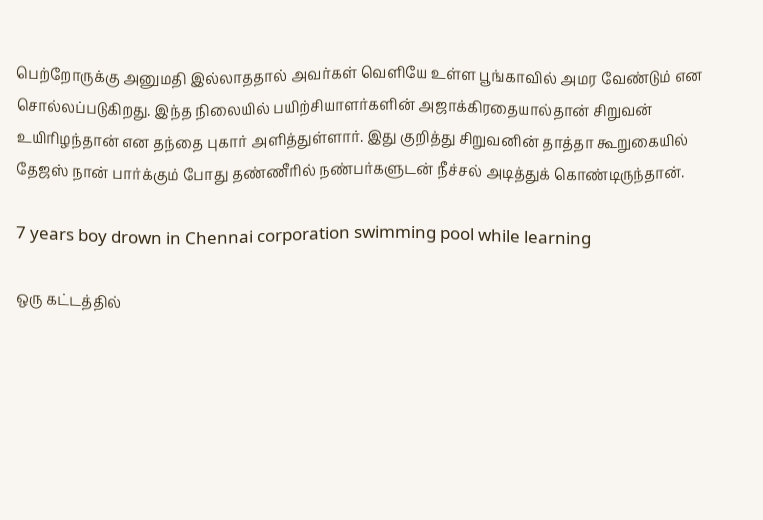பெற்றோருக்கு அனுமதி இல்லாததால் அவர்கள் வெளியே உள்ள பூங்காவில் அமர வேண்டும் என சொல்லப்படுகிறது. இந்த நிலையில் பயிற்சியாளர்களின் அஜாக்கிரதையால்தான் சிறுவன் உயிரிழந்தான் என தந்தை புகார் அளித்துள்ளார். இது குறித்து சிறுவனின் தாத்தா கூறுகையில் தேஜஸ் நான் பார்க்கும் போது தண்ணீரில் நண்பர்களுடன் நீச்சல் அடித்துக் கொண்டிருந்தான்.

7 years boy drown in Chennai corporation swimming pool while learning

ஒரு கட்டத்தில்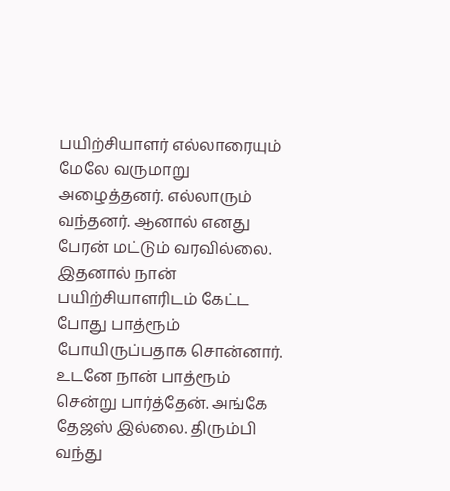பயிற்சியாளர் எல்லாரையும் மேலே வருமாறு அழைத்தனர். எல்லாரும் வந்தனர். ஆனால் எனது பேரன் மட்டும் வரவில்லை. இதனால் நான் பயிற்சியாளரிடம் கேட்ட போது பாத்ரூம் போயிருப்பதாக சொன்னார். உடனே நான் பாத்ரூம் சென்று பார்த்தேன். அங்கே தேஜஸ் இல்லை. திரும்பி வந்து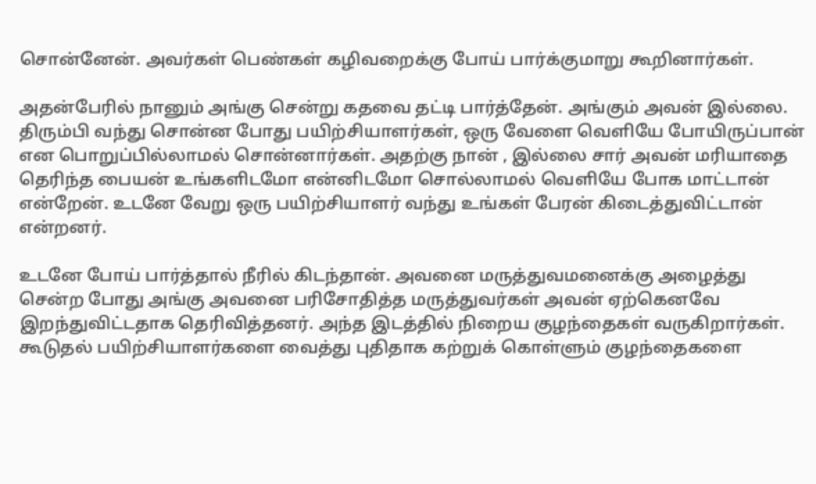சொன்னேன். அவர்கள் பெண்கள் கழிவறைக்கு போய் பார்க்குமாறு கூறினார்கள்.

அதன்பேரில் நானும் அங்கு சென்று கதவை தட்டி பார்த்தேன். அங்கும் அவன் இல்லை. திரும்பி வந்து சொன்ன போது பயிற்சியாளர்கள், ஒரு வேளை வெளியே போயிருப்பான் என பொறுப்பில்லாமல் சொன்னார்கள். அதற்கு நான் , இல்லை சார் அவன் மரியாதை தெரிந்த பையன் உங்களிடமோ என்னிடமோ சொல்லாமல் வெளியே போக மாட்டான் என்றேன். உடனே வேறு ஒரு பயிற்சியாளர் வந்து உங்கள் பேரன் கிடைத்துவிட்டான் என்றனர்.

உடனே போய் பார்த்தால் நீரில் கிடந்தான். அவனை மருத்துவமனைக்கு அழைத்து சென்ற போது அங்கு அவனை பரிசோதித்த மருத்துவர்கள் அவன் ஏற்கெனவே இறந்துவிட்டதாக தெரிவித்தனர். அந்த இடத்தில் நிறைய குழந்தைகள் வருகிறார்கள். கூடுதல் பயிற்சியாளர்களை வைத்து புதிதாக கற்றுக் கொள்ளும் குழந்தைகளை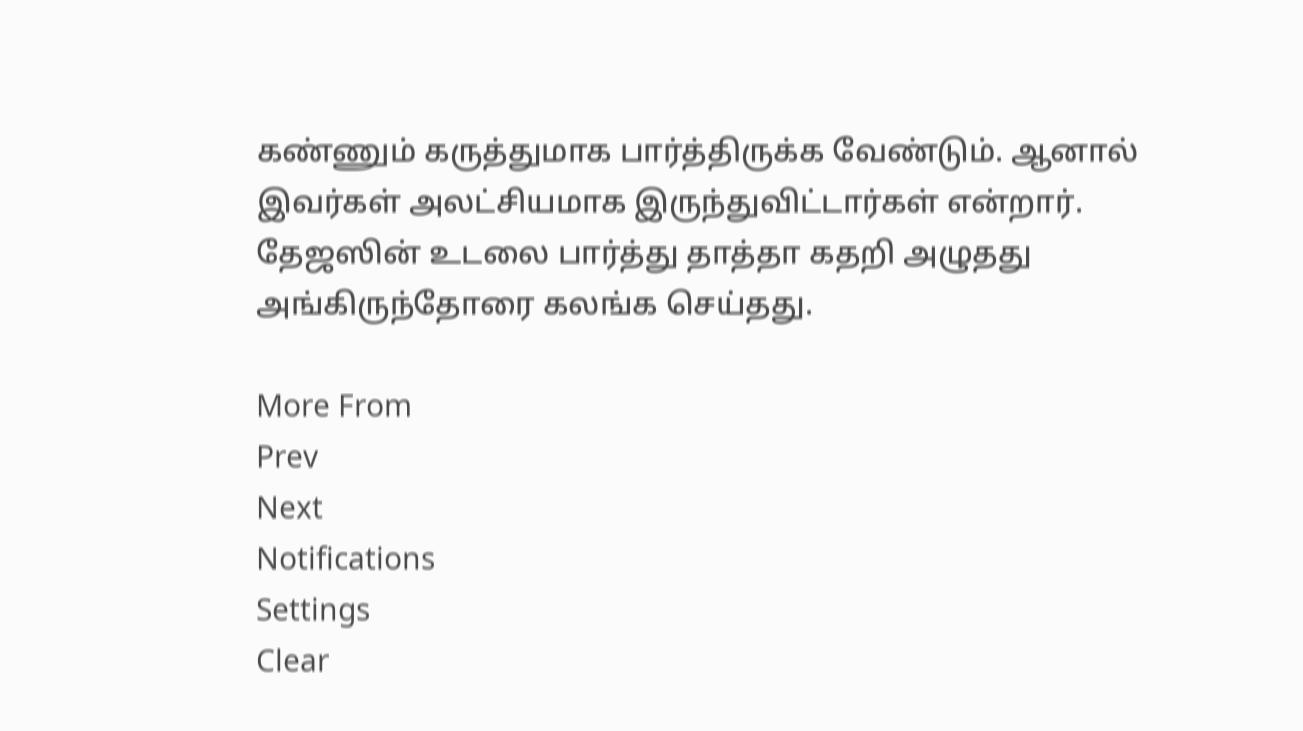கண்ணும் கருத்துமாக பார்த்திருக்க வேண்டும். ஆனால் இவர்கள் அலட்சியமாக இருந்துவிட்டார்கள் என்றார். தேஜஸின் உடலை பார்த்து தாத்தா கதறி அழுதது அங்கிருந்தோரை கலங்க செய்தது.

More From
Prev
Next
Notifications
Settings
Clear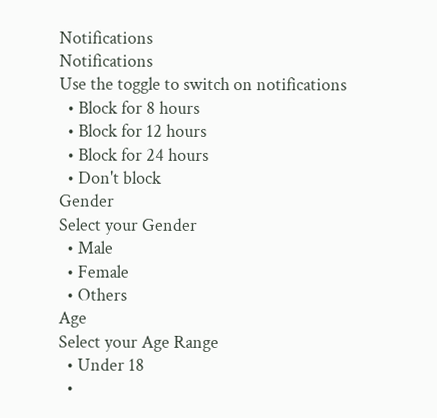Notifications
Notifications
Use the toggle to switch on notifications
  • Block for 8 hours
  • Block for 12 hours
  • Block for 24 hours
  • Don't block
Gender
Select your Gender
  • Male
  • Female
  • Others
Age
Select your Age Range
  • Under 18
  •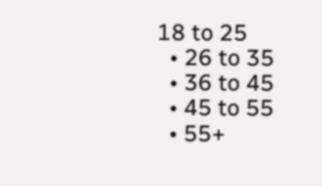18 to 25
  • 26 to 35
  • 36 to 45
  • 45 to 55
  • 55+